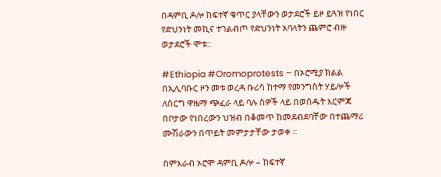በዳምቢ ዶሎ ከፍተኛ ቁጥር ያላቸውን ወታደሮች ይዞ ይጓዝ የነበር የድህንነት መኪና ተገልብጦ የድህንነት አባላትን ጨምሮ ብዙ ወታደሮች ሞቱ::

#Ethiopia #Oromoprotests – በኦሮሚያ ክልል በኢሊባቡር ዞን መቱ ወረዳ ቡሪሳ ከተማ የመንግስት ሃይሎች ለሰርግ ዋዜማ ጭፈራ ላይ ባሉ ሰዎች ላይ በወሰዱት እርምጃ በቦታው የነበረውን ህዝብ በቆመጥ ከመደብደባቸው በተጨማሪ ሙሽራውን በጥይት መምታታቸው ታወቀ ።

በምእራብ ኦሮሞ ዳምቢ ዶሎ – ከፍተኛ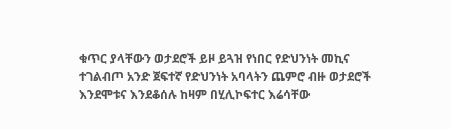ቁጥር ያላቸውን ወታደሮች ይዞ ይጓዝ የነበር የድህንነት መኪና ተገልብጦ አንድ ጀፍተኛ የድህንነት አባላትን ጨምሮ ብዙ ወታደሮች እንደሞቱና እንደቆሰሉ ከዛም በሂሊኮፍተር እሬሳቸው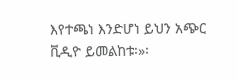እየተጫነ እንድሆነ ይህን አጭር ቪዲዮ ይመልከቱ፡»፡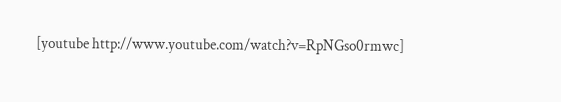[youtube http://www.youtube.com/watch?v=RpNGso0rmwc]